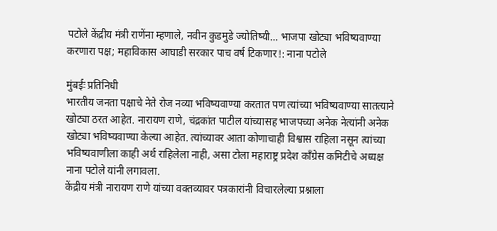पटोले केंद्रीय मंत्री राणेंना म्हणाले, नवीन कुडमुडे ज्योतिष्यी… भाजपा खोट्या भविष्यवाण्या करणारा पक्ष; महाविकास आघाडी सरकार पाच वर्ष टिकणार!: नाना पटोले

मुंबईः प्रतिनिधी
भारतीय जनता पक्षाचे नेते रोज नव्या भविष्यवाण्या करतात पण त्यांच्या भविष्यवाण्या सातत्याने खोट्या ठरत आहेत. नारायण राणे, चंद्रकांत पाटील यांच्यासह भाजपच्या अनेक नेत्यांनी अनेक खोट्या भविष्यवाण्या केल्या आहेत. त्यांच्यावर आता कोणाचाही विश्वास राहिला नसून त्यांच्या भविष्यवाणीला काही अर्थ राहिलेला नाही, असा टोला महाराष्ट्र प्रदेश काँग्रेस कमिटीचे अध्यक्ष नाना पटोले यांनी लगावला.
केंद्रीय मंत्री नारायण राणे यांच्या वक्तव्यावर पत्रकारांनी विचारलेल्या प्रश्नाला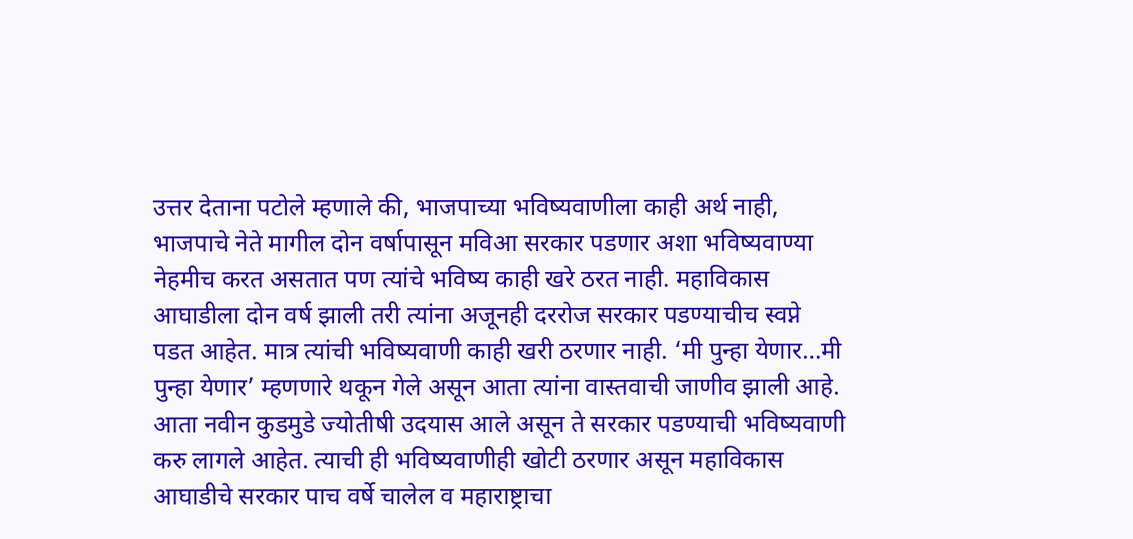उत्तर देताना पटोले म्हणाले की, भाजपाच्या भविष्यवाणीला काही अर्थ नाही, भाजपाचे नेते मागील दोन वर्षापासून मविआ सरकार पडणार अशा भविष्यवाण्या नेहमीच करत असतात पण त्यांचे भविष्य काही खरे ठरत नाही. महाविकास आघाडीला दोन वर्ष झाली तरी त्यांना अजूनही दररोज सरकार पडण्याचीच स्वप्ने पडत आहेत. मात्र त्यांची भविष्यवाणी काही खरी ठरणार नाही. ‘मी पुन्हा येणार…मी पुन्हा येणार’ म्हणणारे थकून गेले असून आता त्यांना वास्तवाची जाणीव झाली आहे. आता नवीन कुडमुडे ज्योतीषी उदयास आले असून ते सरकार पडण्याची भविष्यवाणी करु लागले आहेत. त्याची ही भविष्यवाणीही खोटी ठरणार असून महाविकास आघाडीचे सरकार पाच वर्षे चालेल व महाराष्ट्राचा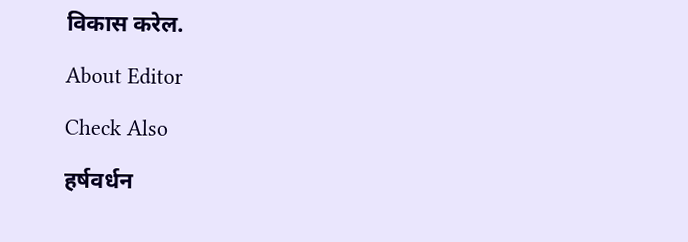विकास करेल.

About Editor

Check Also

हर्षवर्धन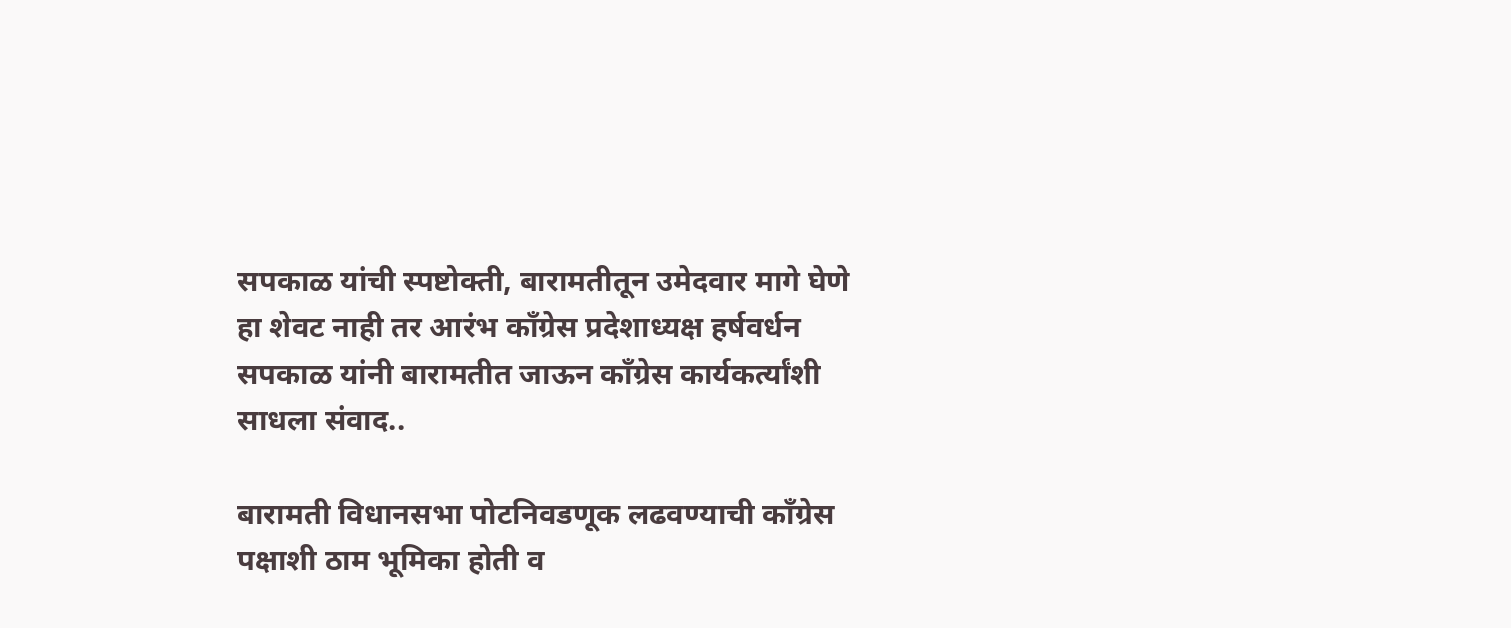सपकाळ यांची स्पष्टोक्ती, बारामतीतून उमेदवार मागे घेणे हा शेवट नाही तर आरंभ काँग्रेस प्रदेशाध्यक्ष हर्षवर्धन सपकाळ यांनी बारामतीत जाऊन काँग्रेस कार्यकर्त्यांशी साधला संवाद..

बारामती विधानसभा पोटनिवडणूक लढवण्याची काँग्रेस पक्षाशी ठाम भूमिका होती व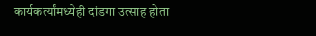कार्यकर्त्यांमध्येही दांडगा उत्साह होता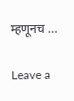म्हणूनच …

Leave a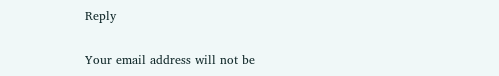Reply

Your email address will not be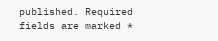published. Required fields are marked *